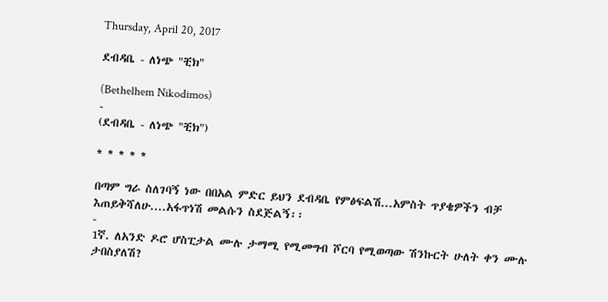Thursday, April 20, 2017

ደብዳቤ - ለነጭ "ቺክ"

(Bethelhem Nikodimos)
-
(ደብዳቤ - ለነጭ "ቺክ")

* * * * *

በጣም ግራ ስለገባኝ ነው በበአል ምድር ይህን ደብዳቤ የምፅፍልሽ...አምስት ጥያቄዎችን ብቻ እጠይቅሻለሁ....አፋጥነሽ መልሱን ስደጅልኝ፡፡
-
1ኛ. ለአንድ ዶሮ ሆስፒታል ሙሉ ታማሚ የሚመግብ ሾርባ የሚወጣው ሽንኩርት ሁለት ቀን ሙሉ ታበስያለሽ?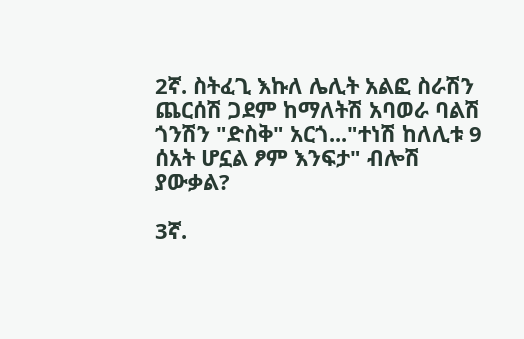2ኛ. ስትፈጊ እኩለ ሌሊት አልፎ ስራሽን ጨርሰሽ ጋደም ከማለትሽ አባወራ ባልሽ ጎንሽን "ድስቅ" አርጎ..."ተነሽ ከለሊቱ 9 ሰአት ሆኗል ፆም እንፍታ" ብሎሽ ያውቃል?

3ኛ.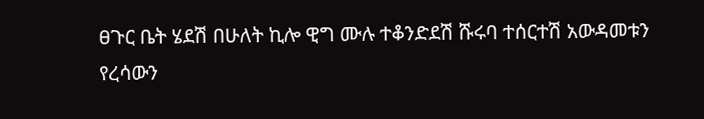ፀጉር ቤት ሄደሽ በሁለት ኪሎ ዊግ ሙሉ ተቆንድደሽ ሹሩባ ተሰርተሽ አውዳመቱን የረሳውን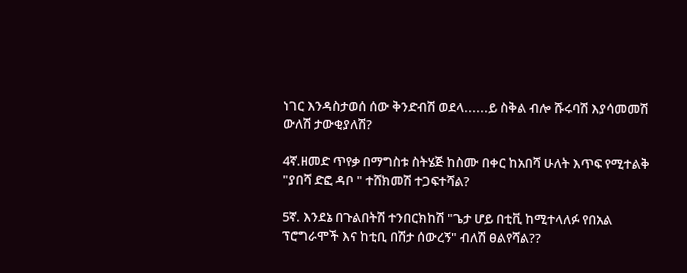ነገር እንዳስታወሰ ሰው ቅንድብሽ ወደላ......ይ ስቅል ብሎ ሹሩባሽ እያሳመመሽ ውለሽ ታውቂያለሽ?

4ኛ.ዘመድ ጥየቃ በማግስቱ ስትሄጅ ከስሙ በቀር ከአበሻ ሁለት እጥፍ የሚተልቅ "ያበሻ ድፎ ዳቦ " ተሸክመሽ ተጋፍተሻል?

5ኛ. እንደኔ በጉልበትሽ ተንበርክከሽ "ጌታ ሆይ በቲቪ ከሚተላለፉ የበአል ፕሮግራሞች እና ከቲቢ በሽታ ሰውረኝ" ብለሽ ፀልየሻል??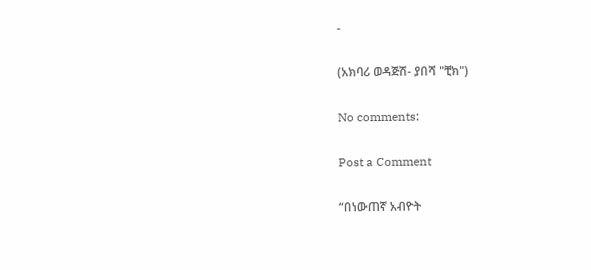-

(አክባሪ ወዳጅሽ- ያበሻ "ቺክ")

No comments:

Post a Comment

“በነውጠኛ አብዮት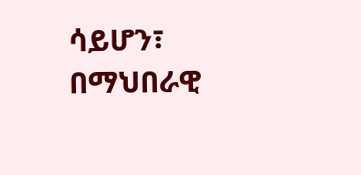ሳይሆን፣ በማህበራዊ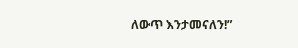ለውጥ እንታመናለን!”